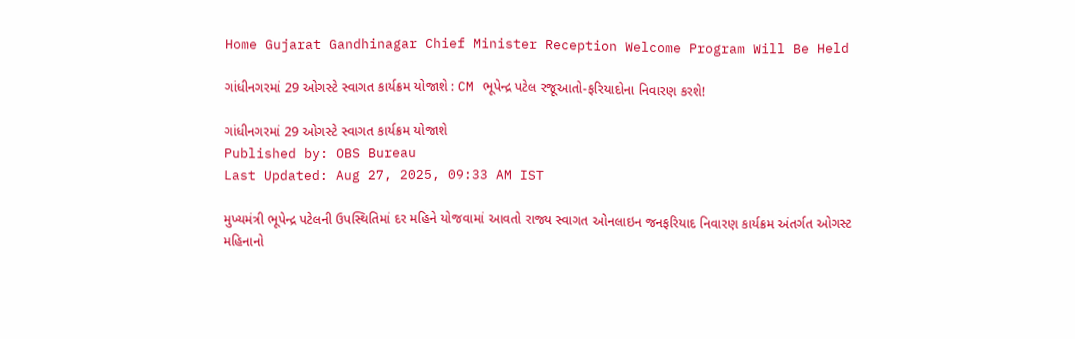Home Gujarat Gandhinagar Chief Minister Reception Welcome Program Will Be Held

ગાંધીનગરમાં 29 ઓગસ્ટે સ્વાગત કાર્યક્રમ યોજાશે : CM ભૂપેન્દ્ર પટેલ રજૂઆતો-ફરિયાદોના નિવારણ કરશે!

ગાંધીનગરમાં 29 ઓગસ્ટે સ્વાગત કાર્યક્રમ યોજાશે
Published by: OBS Bureau
Last Updated: Aug 27, 2025, 09:33 AM IST

મુખ્યમંત્રી ભૂપેન્દ્ર પટેલની ઉપસ્થિતિમાં દર મહિને યોજવામાં આવતો રાજ્ય સ્વાગત ઓનલાઇન જનફરિયાદ નિવારણ કાર્યક્રમ અંતર્ગત ઓગસ્ટ મહિનાનો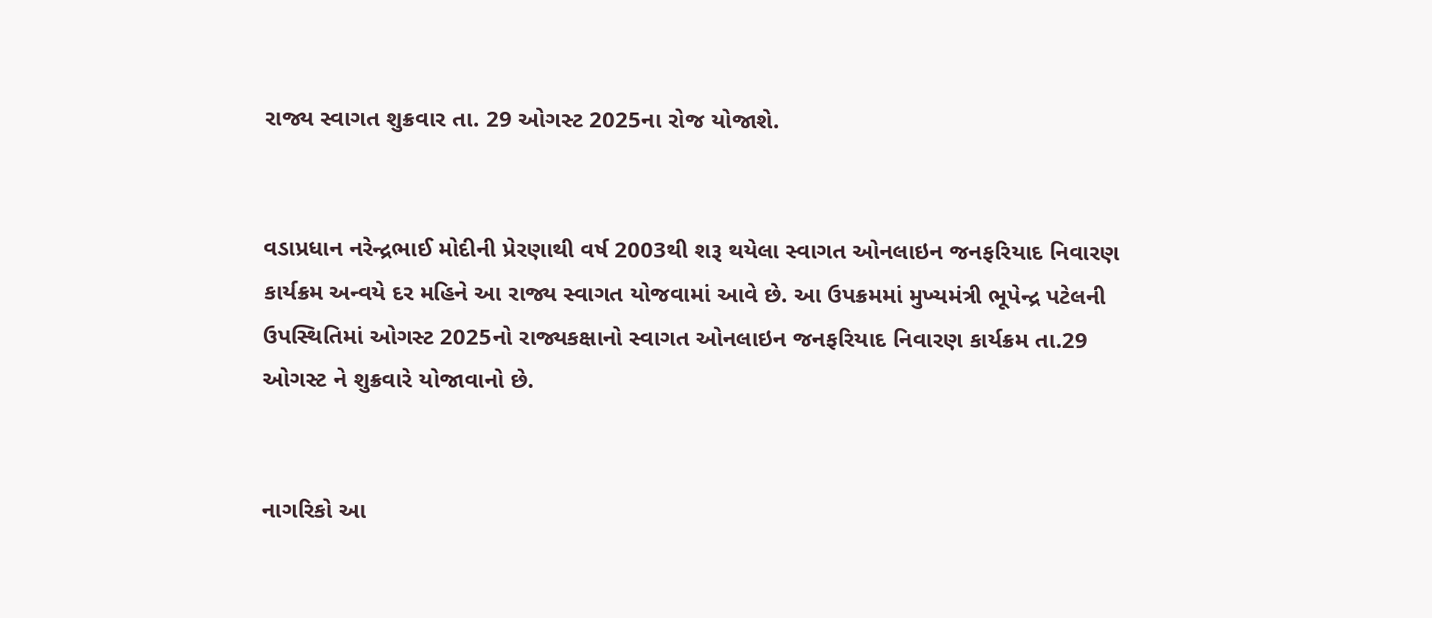રાજ્ય સ્વાગત શુક્રવાર તા. 29 ઓગસ્ટ 2025ના રોજ યોજાશે.


વડાપ્રધાન નરેન્દ્રભાઈ મોદીની પ્રેરણાથી વર્ષ 2003થી શરૂ થયેલા સ્વાગત ઓનલાઇન જનફરિયાદ નિવારણ કાર્યક્રમ અન્વયે દર મહિને આ રાજ્ય સ્વાગત યોજવામાં આવે છે. આ ઉપક્રમમાં મુખ્યમંત્રી ભૂપેન્દ્ર પટેલની ઉપસ્થિતિમાં ઓગસ્ટ 2025નો રાજ્યકક્ષાનો સ્વાગત ઓનલાઇન જનફરિયાદ નિવારણ કાર્યક્રમ તા.29 ઓગસ્ટ ને શુક્રવારે યોજાવાનો છે.


નાગરિકો આ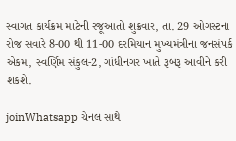સ્વાગત કાર્યક્રમ માટેની રજૂઆતો શુક્રવાર, તા. 29 ઓગસ્ટના રોજ સવારે 8-00 થી 11-00 દરમિયાન મુખ્યમંત્રીના જનસંપર્ક એકમ, સ્વર્ણિમ સંકુલ-2, ગાંધીનગર ખાતે રૂબરૂ આવીને કરી શકશે.

joinWhatsapp ચેનલ સાથે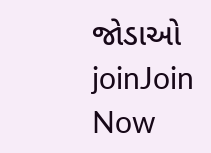જોડાઓ
joinJoin Now